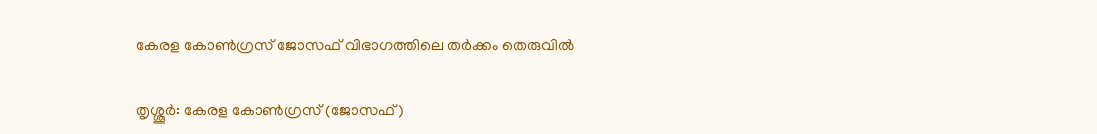കേരള കോണ്‍ഗ്രസ് ജോസഫ് വിഭാഗത്തിലെ തര്‍ക്കം തെരുവില്‍

തൃശ്ശൂര്‍: കേരള കോണ്‍ഗ്രസ് (ജോസഫ്)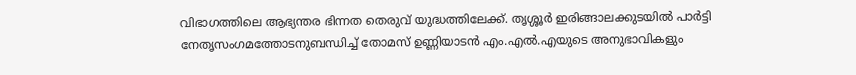വിഭാഗത്തിലെ ആഭ്യന്തര ഭിന്നത തെരുവ് യുദ്ധത്തിലേക്ക്. തൃശ്ശൂര്‍ ഇരിങ്ങാലക്കുടയില്‍ പാര്‍ട്ടി നേതൃസംഗമത്തോടനുബന്ധിച്ച് തോമസ് ഉണ്ണിയാടന്‍ എം.എല്‍.എയുടെ അനുഭാവികളും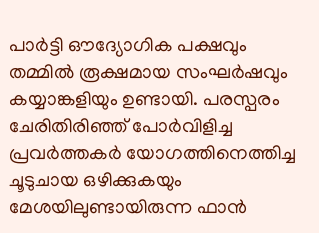പാര്‍ട്ടി ഔദ്യോഗിക പക്ഷവും തമ്മില്‍ രൂക്ഷമായ സംഘര്‍ഷവും കയ്യാങ്കളിയും ഉണ്ടായി. പരസ്പരം ചേരിതിരിഞ്ഞ് പോര്‍വിളിച്ച പ്രവര്‍ത്തകര്‍ യോഗത്തിനെത്തിച്ച ചൂടുചായ ഒഴിക്കുകയും മേശയിലുണ്ടായിരുന്ന ഫാന്‍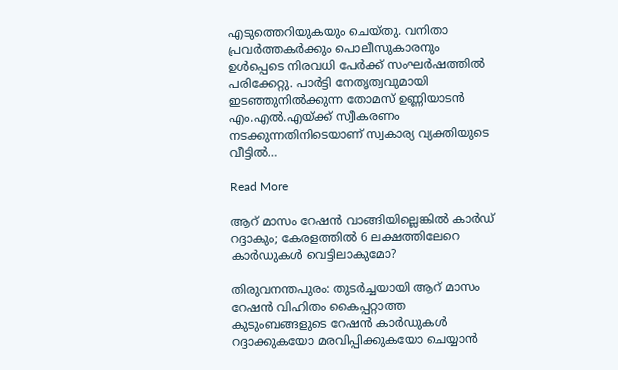എടുത്തെറിയുകയും ചെയ്തു. വനിതാ പ്രവര്‍ത്തകര്‍ക്കും പൊലീസുകാരനും ഉള്‍പ്പെടെ നിരവധി പേര്‍ക്ക് സംഘര്‍ഷത്തില്‍ പരിക്കേറ്റു. പാര്‍ട്ടി നേതൃത്വവുമായി ഇടഞ്ഞുനില്‍ക്കുന്ന തോമസ് ഉണ്ണിയാടന്‍ എം.എല്‍.എയ്ക്ക് സ്വീകരണം നടക്കുന്നതിനിടെയാണ് സ്വകാര്യ വ്യക്തിയുടെ വീട്ടില്‍…

Read More

ആറ് മാസം റേഷൻ വാങ്ങിയില്ലെങ്കിൽ കാർഡ് റദ്ദാകും; കേരളത്തിൽ 6 ലക്ഷത്തിലേറെ കാർഡുകൾ വെട്ടിലാകുമോ?

തിരുവനന്തപുരം: തുടർച്ചയായി ആറ് മാസം റേഷൻ വിഹിതം കൈപ്പറ്റാത്ത കുടുംബങ്ങളുടെ റേഷൻ കാർഡുകൾ റദ്ദാക്കുകയോ മരവിപ്പിക്കുകയോ ചെയ്യാൻ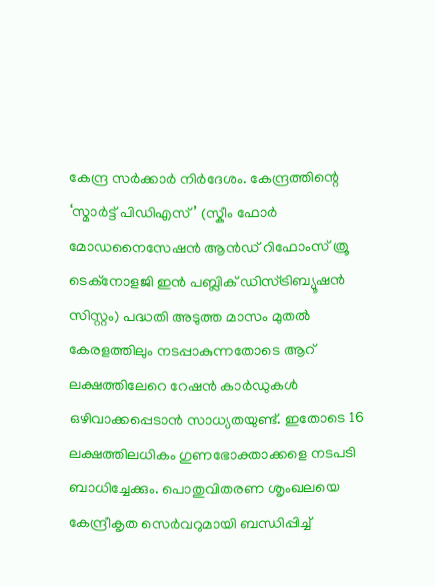കേന്ദ്ര സർക്കാർ നിർദേശം. കേന്ദ്രത്തിന്റെ ‘സ്മാർട്ട് പിഡിഎസ്’ (സ്കീം ഫോർ മോഡനൈസേഷൻ ആൻഡ് റിഫോംസ് ത്രൂ ടെക്നോളജി ഇൻ പബ്ലിക് ഡിസ്ട്രിബ്യൂഷൻ സിസ്റ്റം) പദ്ധതി അടുത്ത മാസം മുതൽ കേരളത്തിലും നടപ്പാകുന്നതോടെ ആറ് ലക്ഷത്തിലേറെ റേഷൻ കാർഡുകൾ ഒഴിവാക്കപ്പെടാൻ സാധ്യതയുണ്ട്. ഇതോടെ 16 ലക്ഷത്തിലധികം ഗുണഭോക്താക്കളെ നടപടി ബാധിച്ചേക്കും. പൊതുവിതരണ ശൃംഖലയെ കേന്ദ്രീകൃത സെർവറുമായി ബന്ധിപ്പിച്ച്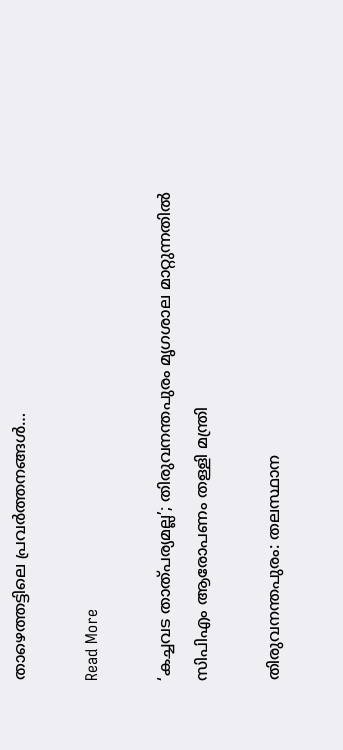താഴെത്തട്ടിലെ പ്രവർത്തനങ്ങൾ…

Read More

‘കച്ചവട താത്പര്യമല്ല’; തിരുവനന്തപുരം മൃഗശാല മാറ്റുന്നതിൽ സിപിഎം ആരോപണം തള്ളി മന്ത്രി

തിരുവനന്തപുരം: തലസ്ഥാന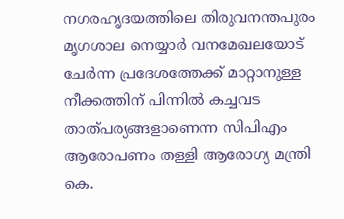നഗരഹൃദയത്തിലെ തിരുവനന്തപുരം മൃഗശാല നെയ്യാർ വനമേഖലയോട് ചേർന്ന പ്രദേശത്തേക്ക് മാറ്റാനുള്ള നീക്കത്തിന് പിന്നിൽ കച്ചവട താത്പര്യങ്ങളാണെന്ന സിപിഎം ആരോപണം തള്ളി ആരോഗ്യ മന്ത്രി കെ.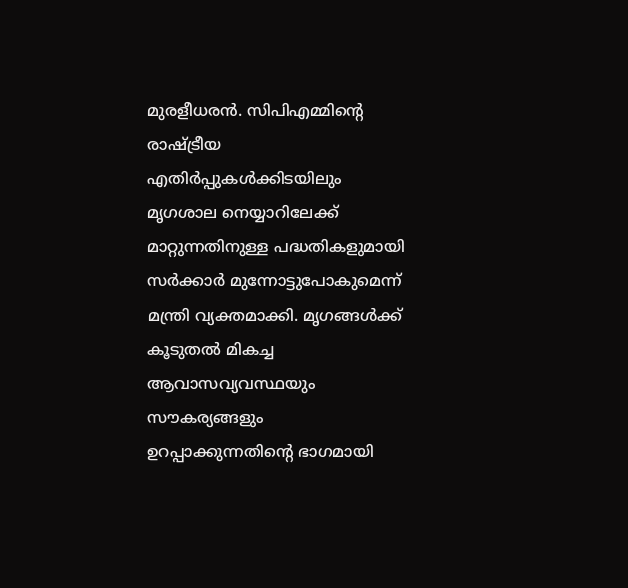മുരളീധരൻ. സിപിഎമ്മിന്റെ രാഷ്ട്രീയ എതിർപ്പുകൾക്കിടയിലും മൃഗശാല നെയ്യാറിലേക്ക് മാറ്റുന്നതിനുള്ള പദ്ധതികളുമായി സർക്കാർ മുന്നോട്ടുപോകുമെന്ന് മന്ത്രി വ്യക്തമാക്കി. മൃഗങ്ങൾക്ക് കൂടുതൽ മികച്ച ആവാസവ്യവസ്ഥയും സൗകര്യങ്ങളും ഉറപ്പാക്കുന്നതിന്റെ ഭാഗമായി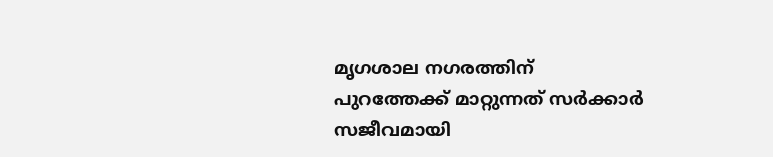മൃഗശാല നഗരത്തിന് പുറത്തേക്ക് മാറ്റുന്നത് സർക്കാർ സജീവമായി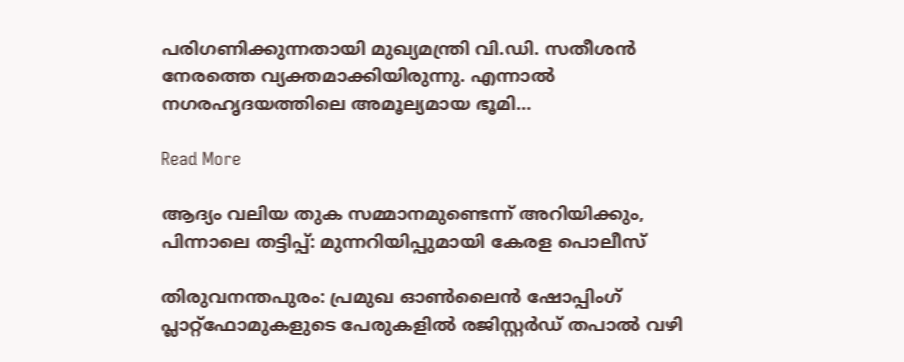പരിഗണിക്കുന്നതായി മുഖ്യമന്ത്രി വി.ഡി. സതീശൻ നേരത്തെ വ്യക്തമാക്കിയിരുന്നു. എന്നാൽ നഗരഹൃദയത്തിലെ അമൂല്യമായ ഭൂമി…

Read More

ആദ്യം വലിയ തുക സമ്മാനമുണ്ടെന്ന് അറിയിക്കും, പിന്നാലെ തട്ടിപ്പ്: മുന്നറിയിപ്പുമായി കേരള പൊലീസ്

തിരുവനന്തപുരം: പ്രമുഖ ഓൺലൈൻ ഷോപ്പിംഗ് പ്ലാറ്റ്‌ഫോമുകളുടെ പേരുകളിൽ രജിസ്റ്റർഡ് തപാൽ വഴി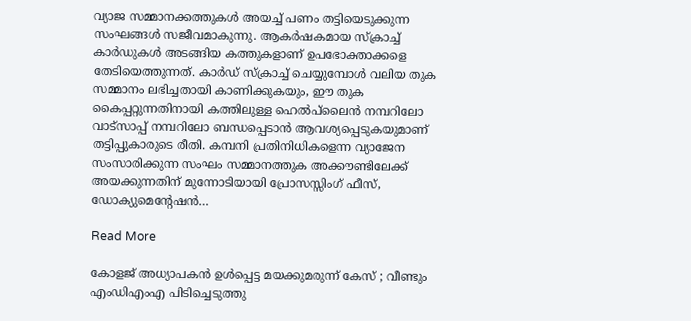വ്യാജ സമ്മാനക്കത്തുകൾ അയച്ച് പണം തട്ടിയെടുക്കുന്ന സംഘങ്ങൾ സജീവമാകുന്നു. ആകർഷകമായ സ്ക്രാച്ച് കാർഡുകൾ അടങ്ങിയ കത്തുകളാണ് ഉപഭോക്താക്കളെ തേടിയെത്തുന്നത്. കാർഡ് സ്ക്രാച്ച് ചെയ്യുമ്പോൾ വലിയ തുക സമ്മാനം ലഭിച്ചതായി കാണിക്കുകയും, ഈ തുക കൈപ്പറ്റുന്നതിനായി കത്തിലുള്ള ഹെൽപ്‌ലൈൻ നമ്പറിലോ വാട്സാപ്പ് നമ്പറിലോ ബന്ധപ്പെടാൻ ആവശ്യപ്പെടുകയുമാണ് തട്ടിപ്പുകാരുടെ രീതി. കമ്പനി പ്രതിനിധികളെന്ന വ്യാജേന സംസാരിക്കുന്ന സംഘം സമ്മാനത്തുക അക്കൗണ്ടിലേക്ക് അയക്കുന്നതിന് മുന്നോടിയായി പ്രോസസ്സിംഗ് ഫീസ്, ഡോക്യുമെന്റേഷൻ…

Read More

കോളജ് അധ്യാപകന്‍ ഉള്‍പ്പെട്ട മയക്കുമരുന്ന് കേസ് ; വീണ്ടും എംഡിഎംഎ പിടിച്ചെടുത്തു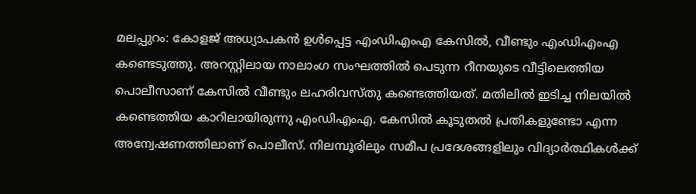മലപ്പുറം: കോളജ് അധ്യാപകന്‍ ഉള്‍പ്പെട്ട എംഡിഎംഎ കേസില്‍, വീണ്ടും എംഡിഎംഎ കണ്ടെടുത്തു. അറസ്റ്റിലായ നാലാംഗ സംഘത്തില്‍ പെടുന്ന റീനയുടെ വീട്ടിലെത്തിയ പൊലീസാണ് കേസില്‍ വീണ്ടും ലഹരിവസ്തു കണ്ടെത്തിയത്. മതിലില്‍ ഇടിച്ച നിലയില്‍ കണ്ടെത്തിയ കാറിലായിരുന്നു എംഡിഎംഎ. കേസില്‍ കൂടുതല്‍ പ്രതികളുണ്ടോ എന്ന അന്വേഷണത്തിലാണ് പൊലീസ്. നിലമ്പൂരിലും സമീപ പ്രദേശങ്ങളിലും വിദ്യാര്‍ത്ഥികള്‍ക്ക്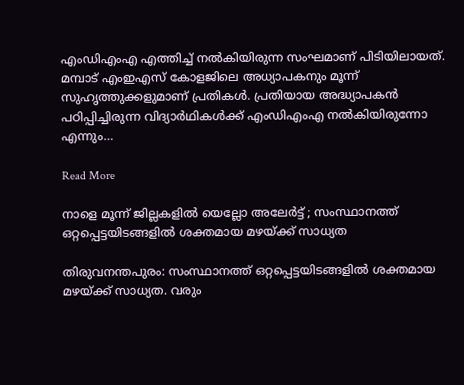എംഡിഎംഎ എത്തിച്ച് നല്‍കിയിരുന്ന സംഘമാണ് പിടിയിലായത്. മമ്പാട് എംഇഎസ് കോളജിലെ അധ്യാപകനും മൂന്ന് സുഹൃത്തുക്കളുമാണ് പ്രതികള്‍. പ്രതിയായ അദ്ധ്യാപകന്‍ പഠിപ്പിച്ചിരുന്ന വിദ്യാര്‍ഥികള്‍ക്ക് എംഡിഎംഎ നല്‍കിയിരുന്നോ എന്നും…

Read More

നാളെ മൂന്ന് ജില്ലകളില്‍ യെല്ലോ അലേര്‍ട്ട് ; സംസ്ഥാനത്ത് ഒറ്റപ്പെട്ടയിടങ്ങളില്‍ ശക്തമായ മഴയ്ക്ക് സാധ്യത

തിരുവനന്തപുരം: സംസ്ഥാനത്ത് ഒറ്റപ്പെട്ടയിടങ്ങളില്‍ ശക്തമായ മഴയ്ക്ക് സാധ്യത. വരും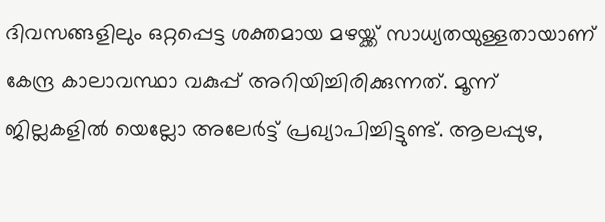ദിവസങ്ങളിലും ഒറ്റപ്പെട്ട ശക്തമായ മഴയ്ക്ക് സാധ്യതയുള്ളതായാണ് കേന്ദ്ര കാലാവസ്ഥാ വകുപ്പ് അറിയിച്ചിരിക്കുന്നത്. മൂന്ന് ജില്ലകളില്‍ യെല്ലോ അലേര്‍ട്ട് പ്രഖ്യാപിച്ചിട്ടുണ്ട്. ആലപ്പുഴ,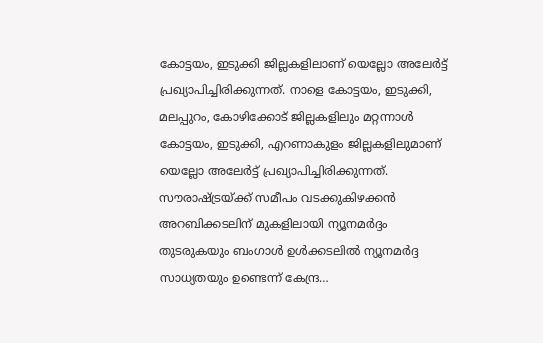കോട്ടയം, ഇടുക്കി ജില്ലകളിലാണ് യെല്ലോ അലേര്‍ട്ട് പ്രഖ്യാപിച്ചിരിക്കുന്നത്. നാളെ കോട്ടയം, ഇടുക്കി, മലപ്പുറം, കോഴിക്കോട് ജില്ലകളിലും മറ്റന്നാള്‍ കോട്ടയം, ഇടുക്കി, എറണാകുളം ജില്ലകളിലുമാണ് യെല്ലോ അലേര്‍ട്ട് പ്രഖ്യാപിച്ചിരിക്കുന്നത്. സൗരാഷ്ട്രയ്ക്ക് സമീപം വടക്കുകിഴക്കന്‍ അറബിക്കടലിന് മുകളിലായി ന്യൂനമര്‍ദ്ദം തുടരുകയും ബംഗാള്‍ ഉള്‍ക്കടലില്‍ ന്യൂനമര്‍ദ്ദ സാധ്യതയും ഉണ്ടെന്ന് കേന്ദ്ര…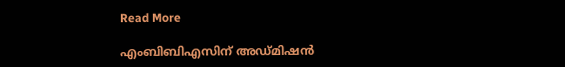Read More

എംബിബിഎസിന് അഡ്‌മിഷൻ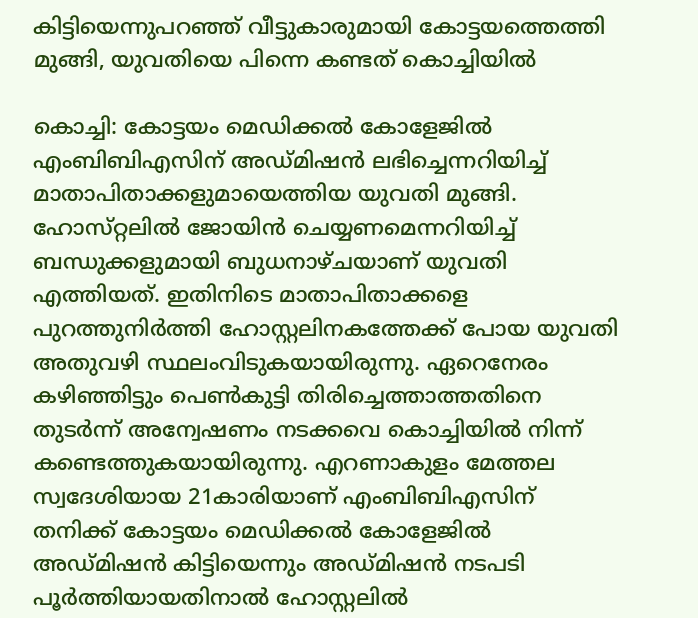കിട്ടിയെന്നുപറഞ്ഞ് വീട്ടുകാരുമായി കോട്ടയത്തെത്തി മുങ്ങി, യുവതിയെ പിന്നെ കണ്ടത് കൊച്ചിയിൽ

കൊച്ചി: കോട്ടയം മെഡിക്കൽ കോളേജിൽ എംബിബിഎസിന് അഡ്‌മിഷൻ ലഭിച്ചെന്നറിയിച്ച് മാതാപിതാക്കളുമായെത്തിയ യുവതി മുങ്ങി. ഹോസ്‌റ്റലിൽ ജോയിൻ ചെയ്യണമെന്നറിയിച്ച് ബന്ധുക്കളുമായി ബുധനാഴ്‌ചയാണ്‌ യുവതി എത്തിയത്. ഇതിനിടെ മാതാപിതാക്കളെ പുറത്തുനിർത്തി ഹോസ്റ്റലിനകത്തേക്ക് പോയ യുവതി അതുവഴി സ്ഥലംവിടുകയായിരുന്നു. ഏറെനേരം കഴിഞ്ഞിട്ടും പെൺകുട്ടി തിരിച്ചെത്താത്തതിനെ തുടർന്ന് അന്വേഷണം നടക്കവെ കൊച്ചിയിൽ നിന്ന് കണ്ടെത്തുകയായിരുന്നു. എറണാകുളം മേത്തല സ്വദേശിയായ 21കാരിയാണ് എംബിബിഎസിന് തനിക്ക് കോട്ടയം മെഡിക്കൽ കോളേജിൽ അഡ്‌മിഷൻ കിട്ടിയെന്നും അഡ്‌മിഷൻ നടപടി പൂർത്തിയായതിനാൽ ഹോ‌സ്റ്റലിൽ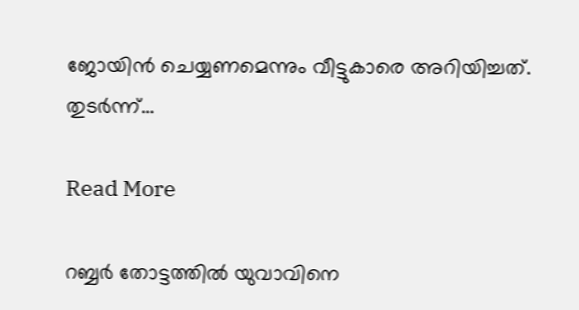ജോയിൻ ചെയ്യണമെന്നും വീട്ടുകാരെ അറിയിച്ചത്. തുടർന്ന്…

Read More

റബ്ബ‌ർ തോട്ടത്തിൽ യുവാവിനെ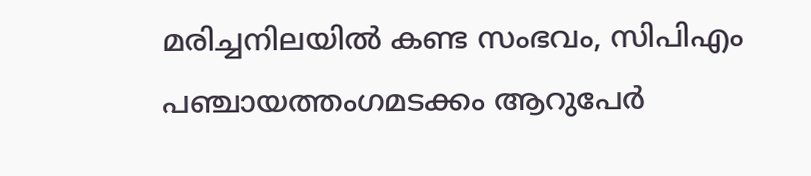മരിച്ചനിലയിൽ കണ്ട സംഭവം, സിപിഎം പഞ്ചായത്തംഗമടക്കം ആറുപേർ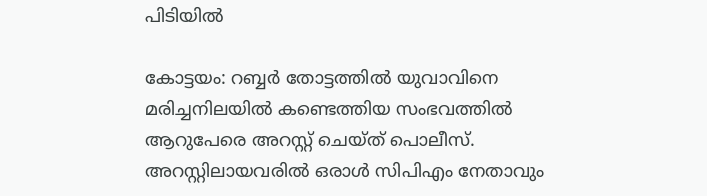പിടിയിൽ

കോട്ടയം: റബ്ബർ തോട്ടത്തിൽ യുവാവിനെ മരിച്ചനിലയിൽ കണ്ടെത്തിയ സംഭവത്തിൽ ആറുപേരെ അറസ്റ്റ് ചെയ്‌ത് പൊലീസ്. അറസ്റ്റിലായവരിൽ ഒരാൾ സിപിഎം നേതാവും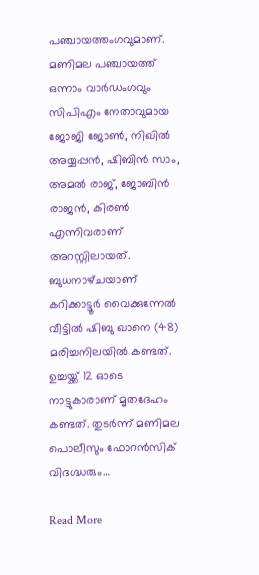പഞ്ചായത്തംഗവുമാണ്. മണിമല പഞ്ചായത്ത് ഒന്നാം വാർഡംഗവും സിപിഎം നേതാവുമായ ജോജി ജോൺ, നിഖിൽ അയ്യപ്പൻ, ഷിബിൻ സാം, അമൽ രാജ്, ജോബിൻ രാജൻ, കിരൺ എന്നിവരാണ് അറസ്റ്റിലായത്. ബുധനാഴ്‌ചയാണ് കറിക്കാട്ടൂർ വൈക്കുന്നേൽ വീട്ടിൽ ഷിബു ഖാനെ (48) മരിച്ചനിലയിൽ കണ്ടത്. ഉച്ചയ്ക്ക് 12 ഓടെ നാട്ടുകാരാണ് മൃതദേഹം കണ്ടത്. തുടർന്ന് മണിമല പൊലീസും ഫോറൻസിക് വിദഗ്ദ്ധരും…

Read More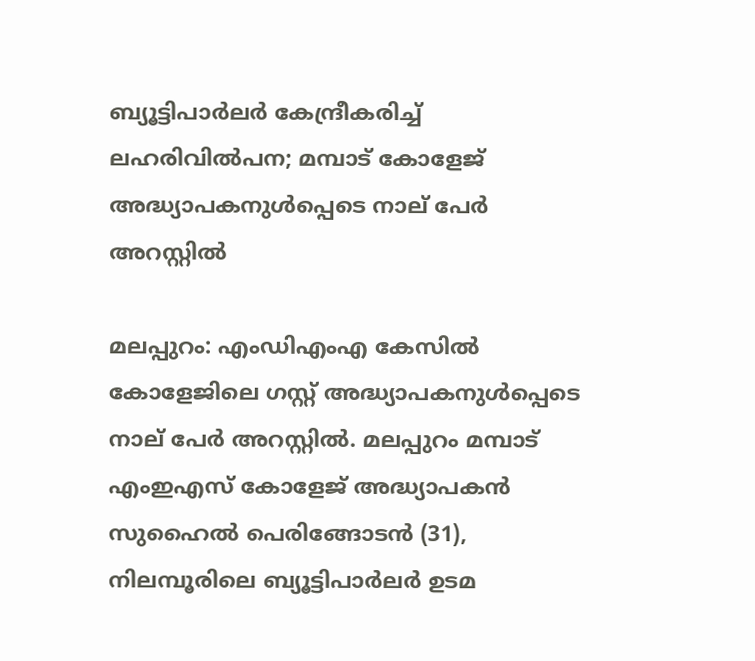ബ്യൂട്ടിപാർലർ കേന്ദ്രീകരിച്ച് ലഹരിവിൽപന; മമ്പാട്‌ കോളേജ്‌ അദ്ധ്യാപകനുൾപ്പെടെ നാല് പേർ അറസ്റ്റിൽ

മലപ്പുറം: എംഡിഎംഎ കേസിൽ കോളേജിലെ ഗസ്റ്റ് അദ്ധ്യാപകനുൾപ്പെടെ നാല് പേർ അറസ്റ്റിൽ. മലപ്പുറം മമ്പാട് എംഇഎസ് കോളേജ് അദ്ധ്യാപകൻ സുഹൈൽ പെരിങ്ങോടൻ (31), നിലമ്പൂരിലെ ബ്യൂട്ടിപാർലർ ഉടമ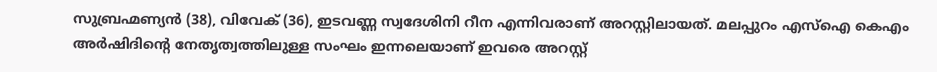സുബ്രഹ്മണ്യൻ (38), വിവേക് (36), ഇടവണ്ണ സ്വദേശിനി റീന എന്നിവരാണ് അറസ്റ്റിലായത്. മലപ്പുറം എസ്ഐ കെഎം അർഷിദിന്റെ നേതൃത്വത്തിലുള്ള സംഘം ഇന്നലെയാണ് ഇവരെ അറസ്റ്റ്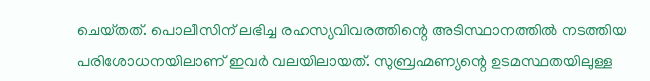ചെയ്‌തത്. പൊലീസിന് ലഭിച്ച രഹസ്യവിവരത്തിന്റെ അടിസ്ഥാനത്തിൽ നടത്തിയ പരിശോധനയിലാണ് ഇവർ വലയിലായത്. സുബ്രഹ്മണ്യന്റെ ഉടമസ്ഥതയിലുള്ള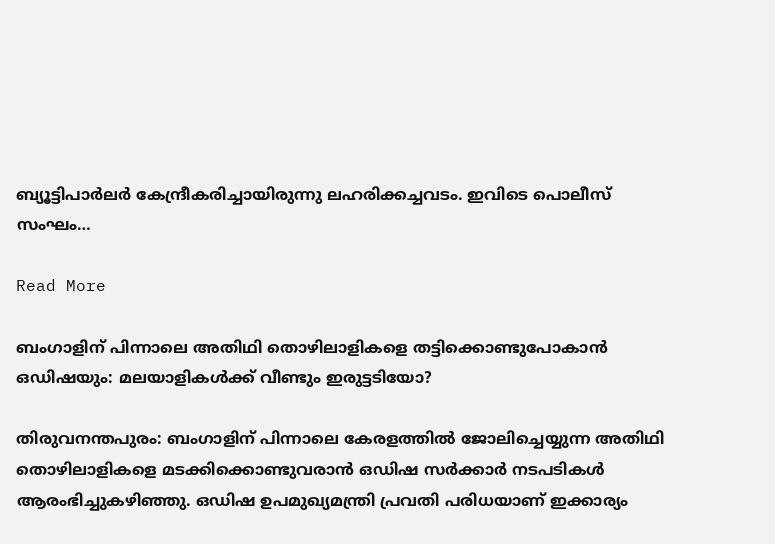ബ്യൂട്ടിപാർലർ കേന്ദ്രീകരിച്ചായിരുന്നു ലഹരിക്കച്ചവടം. ഇവിടെ പൊലീസ് സംഘം…

Read More

ബംഗാളിന് പിന്നാലെ അതിഥി തൊഴിലാളികളെ തട്ടിക്കൊണ്ടുപോകാൻ ഒഡിഷയും: മലയാളികൾക്ക് വീണ്ടും ഇരുട്ടടിയോ?

തിരുവനന്തപുരം: ബംഗാളിന് പിന്നാലെ കേരളത്തിൽ ജോലിച്ചെയ്യുന്ന അതിഥി തൊഴിലാളികളെ മടക്കിക്കൊണ്ടുവരാൻ ഒഡിഷ സർക്കാർ നടപടികൾ ആരംഭിച്ചുകഴിഞ്ഞു. ഒഡിഷ ഉപമുഖ്യമന്ത്രി പ്രവതി പരിധയാണ് ഇക്കാര്യം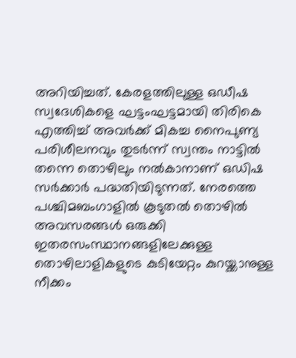അറിയിച്ചത്. കേരളത്തിലുള്ള ഒഡീഷ സ്വദേശികളെ ഘട്ടംഘട്ടമായി തിരികെ എത്തിച്ച് അവർക്ക് മികച്ച നൈപുണ്യ പരിശീലനവും തുടർന്ന് സ്വന്തം നാട്ടിൽ തന്നെ തൊഴിലും നൽകാനാണ് ഒഡിഷ സർക്കാർ പദ്ധതിയിടുന്നത്. നേരത്തെ പശ്ചിമബംഗാളിൽ കൂടുതൽ തൊഴിൽ അവസരങ്ങൾ ഒരുക്കി ഇതരസംസ്ഥാനങ്ങളിലേക്കുള്ള തൊഴിലാളികളുടെ കുടിയേറ്റം കുറയ്ക്കാനുള്ള നീക്കം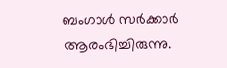ബംഗാൾ സർക്കാർ ആരംഭിച്ചിരുന്നു.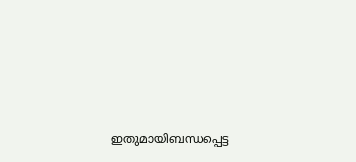ഇതുമായിബന്ധപ്പെട്ട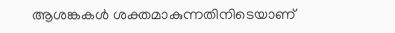ആശങ്കകൾ ശക്തമാകുന്നതിനിടെയാണ്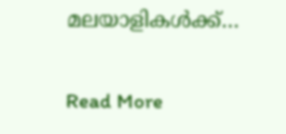മലയാളികൾക്ക്…

Read More